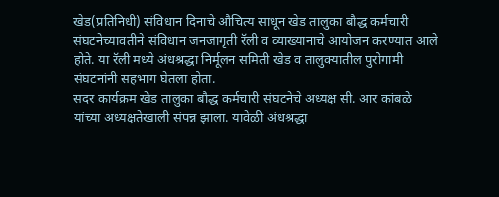खेड(प्रतिनिधी) संविधान दिनाचे औचित्य साधून खेड तालुका बौद्ध कर्मचारी संघटनेच्यावतीने संविधान जनजागृती रॅली व व्याख्यानाचे आयोजन करण्यात आले होते. या रॅली मध्ये अंधश्रद्धा निर्मूलन समिती खेड व तालुक्यातील पुरोगामी संघटनांनी सहभाग घेतला होता.
सदर कार्यक्रम खेड तालुका बौद्ध कर्मचारी संघटनेचे अध्यक्ष सी. आर कांबळे यांच्या अध्यक्षतेखाली संपन्न झाला. यावेळी अंधश्रद्धा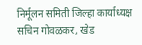निर्मूलन समिती जिल्हा कार्याध्यक्ष सचिन गोवळकर, खेड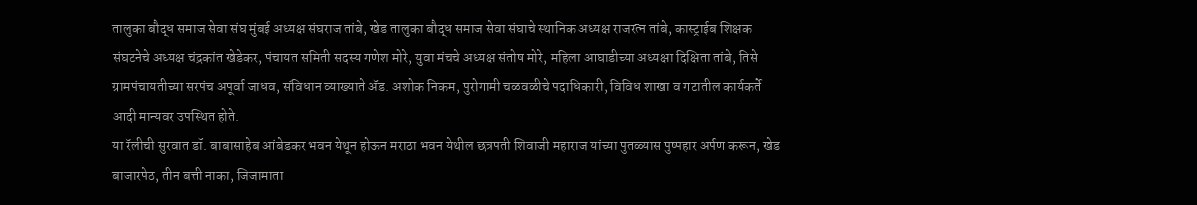तालुका बौद्ध समाज सेवा संघ मुंबई अध्यक्ष संघराज तांबे, खेड तालुका बौद्ध समाज सेवा संघाचे स्थानिक अध्यक्ष राजरत्न तांबे, कास्ट्राईब शिक्षक संघटनेचे अध्यक्ष चंद्रकांत खेडेकर, पंचायत समिती सदस्य गणेश मोरे, युवा मंचचे अध्यक्ष संतोष मोरे, महिला आघाडीच्या अध्यक्षा दिक्षिता तांबे, तिसे ग्रामपंचायतीच्या सरपंच अपूर्वा जाधव, संविधान व्याख्याते ॲड. अशोक निकम, पुरोगामी चळवळीचे पदाधिकारी, विविध शाखा व गटातील कार्यकर्ते आदी मान्यवर उपस्थित होते.
या रॅलीची सुरवात डॉ. बाबासाहेब आंबेडकर भवन येथून होऊन मराठा भवन येथील छत्रपती शिवाजी महाराज यांच्या पुतळ्यास पुष्पहार अर्पण करून, खेड बाजारपेठ, तीन बत्ती नाका, जिजामाता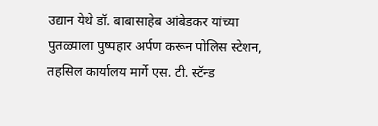उद्यान येथे डॉ. बाबासाहेब आंबेडकर यांच्या पुतळ्याला पुष्पहार अर्पण करून पोलिस स्टेशन, तहसिल कार्यालय मार्गे एस. टी. स्टॅन्ड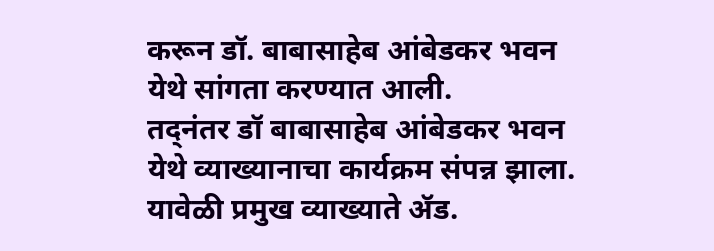करून डॉ. बाबासाहेब आंबेडकर भवन येथे सांगता करण्यात आली.
तद्नंतर डॉ बाबासाहेब आंबेडकर भवन येथे व्याख्यानाचा कार्यक्रम संपन्न झाला.
यावेळी प्रमुख व्याख्याते ॲड.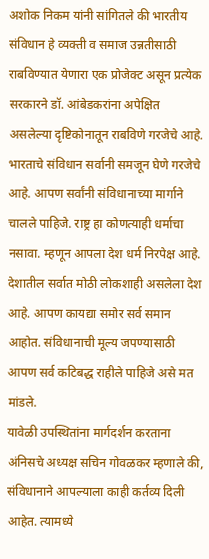अशोक निकम यांनी सांगितले की भारतीय संविधान हे व्यक्ती व समाज उन्नतीसाठी राबविण्यात येणारा एक प्रोजेक्ट असून प्रत्येक सरकारने डॉ. आंबेडकरांना अपेक्षित असलेल्या दृष्टिकोनातून राबविणे गरजेचे आहे.
भारताचे संविधान सर्वानी समजून घेणे गरजेचे आहे. आपण सर्वांनी संविधानाच्या मार्गाने चालले पाहिजे. राष्ट्र हा कोणत्याही धर्माचा नसावा. म्हणून आपला देश धर्म निरपेक्ष आहे. देशातील सर्वात मोठी लोकशाही असलेला देश आहे. आपण कायद्या समोर सर्व समान आहोत. संविधानाची मूल्य जपण्यासाठी आपण सर्व कटिबद्ध राहीले पाहिजे असे मत मांडले.
यावेळी उपस्थितांना मार्गदर्शन करताना अंनिसचे अध्यक्ष सचिन गोवळकर म्हणाले की, संविधानाने आपल्याला काही कर्तव्य दिली आहेत. त्यामध्ये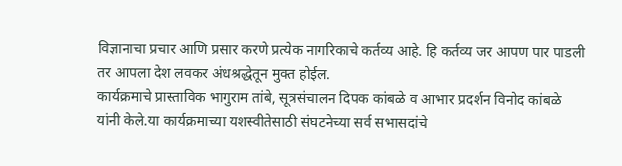विज्ञानाचा प्रचार आणि प्रसार करणे प्रत्येक नागरिकाचे कर्तव्य आहे. हि कर्तव्य जर आपण पार पाडली तर आपला देश लवकर अंधश्रद्धेतून मुक्त होईल.
कार्यक्रमाचे प्रास्ताविक भागुराम तांबे, सूत्रसंचालन दिपक कांबळे व आभार प्रदर्शन विनोद कांबळे यांनी केले.या कार्यक्रमाच्या यशस्वीतेसाठी संघटनेच्या सर्व सभासदांचे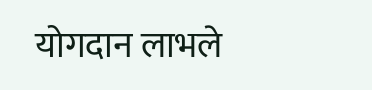योगदान लाभले